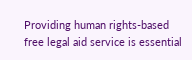Providing human rights-based free legal aid service is essential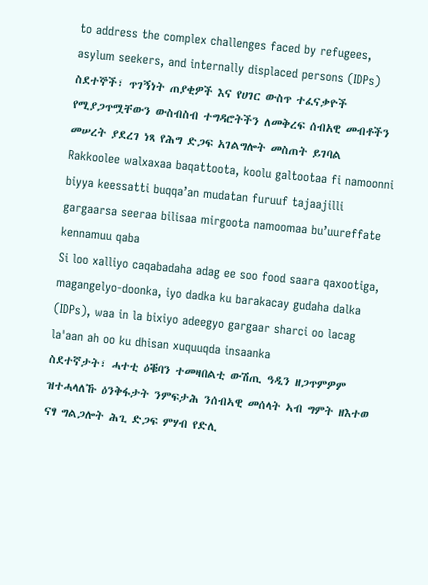to address the complex challenges faced by refugees, asylum seekers, and internally displaced persons (IDPs)
ስደተኞች፣ ጥገኝነት ጠያቂዎች እና የሀገር ውስጥ ተፈናቃዮች የሚያጋጥሟቸውን ውስብስብ ተግዳሮትችን ለመቅረፍ ሰብአዊ መብቶችን መሠረት ያደረገ ነጻ የሕግ ድጋፍ አገልግሎት መስጠት ይገባል
Rakkoolee walxaxaa baqattoota, koolu galtootaa fi namoonni biyya keessatti buqqa’an mudatan furuuf tajaajilli gargaarsa seeraa bilisaa mirgoota namoomaa bu’uureffate kennamuu qaba
Si loo xalliyo caqabadaha adag ee soo food saara qaxootiga, magangelyo-doonka, iyo dadka ku barakacay gudaha dalka (IDPs), waa in la bixiyo adeegyo gargaar sharci oo lacag la'aan ah oo ku dhisan xuquuqda insaanka
ስደተኛታት፣ ሓተቲ ዕቑባን ተመዛበልቲ ውሽጢ ዓዲን ዘጋጥምዎም ዝተሓላለኹ ዕንቅፋታት ንምፍታሕ ንሰብኣዊ መሰላት ኣብ ግምት ዘእተወ ናፃ ግልጋሎት ሕጊ ድጋፍ ምሃብ የድሊ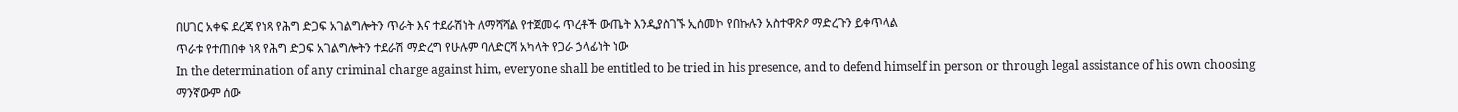በሀገር አቀፍ ደረጃ የነጻ የሕግ ድጋፍ አገልግሎትን ጥራት እና ተደራሽነት ለማሻሻል የተጀመሩ ጥረቶች ውጤት እንዲያስገኙ ኢሰመኮ የበኩሉን አስተዋጽዖ ማድረጉን ይቀጥላል
ጥራቱ የተጠበቀ ነጻ የሕግ ድጋፍ አገልግሎትን ተደራሽ ማድረግ የሁሉም ባለድርሻ አካላት የጋራ ኃላፊነት ነው
In the determination of any criminal charge against him, everyone shall be entitled to be tried in his presence, and to defend himself in person or through legal assistance of his own choosing
ማንኛውም ሰው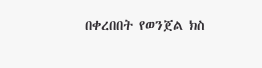በቀረበበት የወንጀል ክስ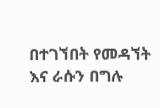በተገኘበት የመዳኘት እና ራሱን በግሉ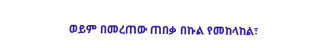ወይም በመረጠው ጠበቃ በኩል የመከላከል፣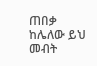ጠበቃ ከሌለው ይህ መብት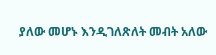ያለው መሆኑ እንዲገለጽለት መብት አለው